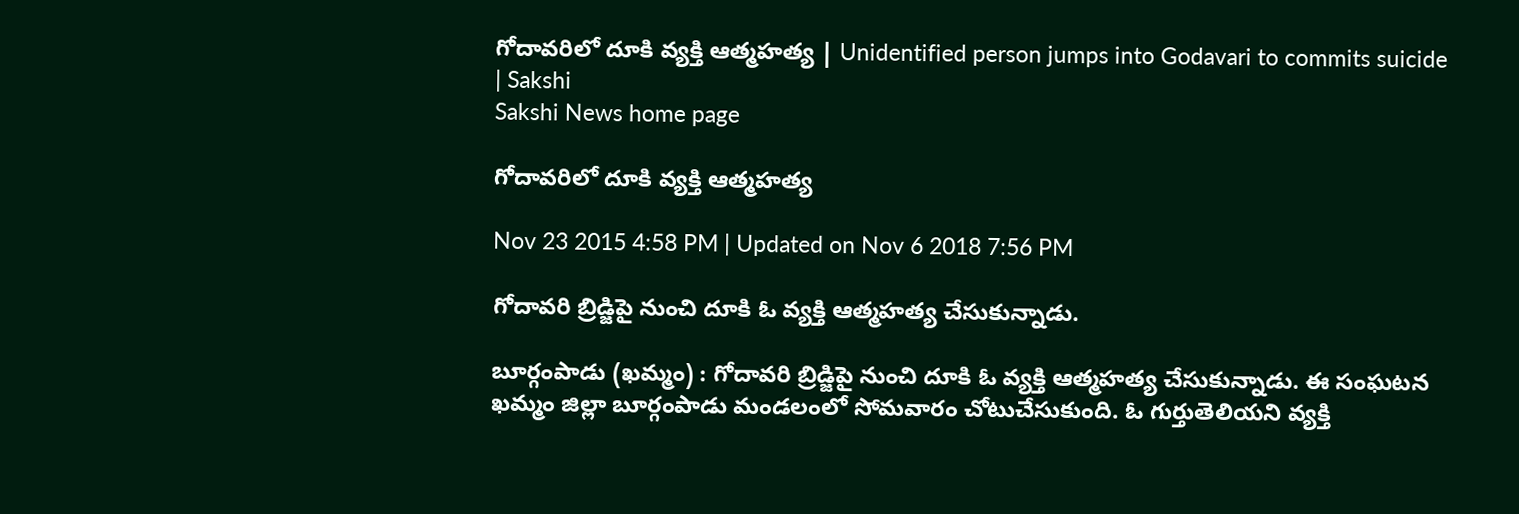గోదావరిలో దూకి వ్యక్తి ఆత్మహత్య | Unidentified person jumps into Godavari to commits suicide | Sakshi
Sakshi News home page

గోదావరిలో దూకి వ్యక్తి ఆత్మహత్య

Nov 23 2015 4:58 PM | Updated on Nov 6 2018 7:56 PM

గోదావరి బ్రిడ్జిపై నుంచి దూకి ఓ వ్యక్తి ఆత్మహత్య చేసుకున్నాడు.

బూర్గంపాడు (ఖమ్మం) : గోదావరి బ్రిడ్జిపై నుంచి దూకి ఓ వ్యక్తి ఆత్మహత్య చేసుకున్నాడు. ఈ సంఘటన ఖమ్మం జిల్లా బూర్గంపాడు మండలంలో సోమవారం చోటుచేసుకుంది. ఓ గుర్తుతెలియని వ్యక్తి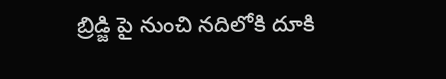బ్రిడ్జి పై నుంచి నదిలోకి దూకి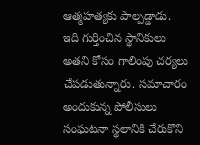ఆత్మహత్యకు పాల్పడ్డాడు. ఇది గుర్తించిన స్థానికులు అతని కోసం గాలింపు చర్యలు చేపడుతున్నారు. సమాచారం అందుకున్న పోలీసులు సంఘటనా స్థలానికి చేరుకొని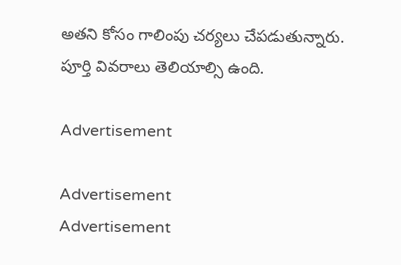అతని కోసం గాలింపు చర్యలు చేపడుతున్నారు. పూర్తి వివరాలు తెలియాల్సి ఉంది.

Advertisement

Advertisement
Advertisement